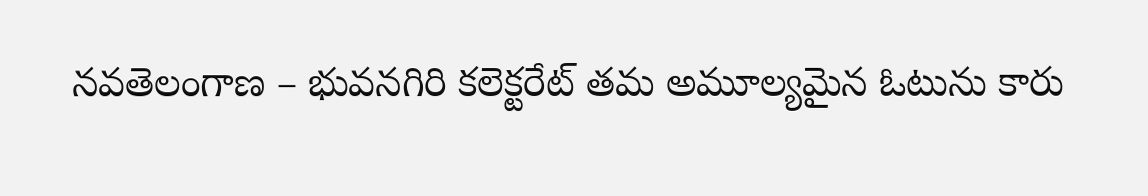నవతెలంగాణ – భువనగిరి కలెక్టరేట్ తమ అమూల్యమైన ఓటును కారు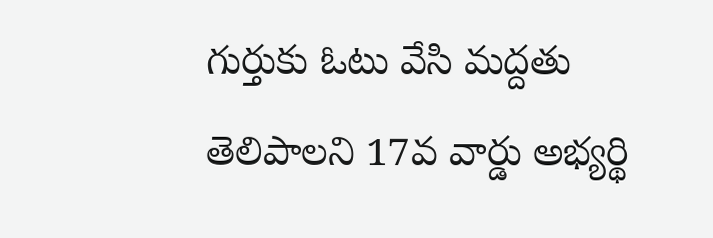గుర్తుకు ఓటు వేసి మద్దతు తెలిపాలని 17వ వార్డు అభ్యర్థి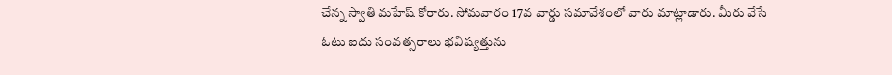చేన్న స్వాతి మహేష్ కోరారు. సోమవారం 17వ వార్డు సమావేశంలో వారు మాట్లాడారు. మీరు వేసే ఓటు ఐదు సంవత్సరాలు భవిష్యత్తును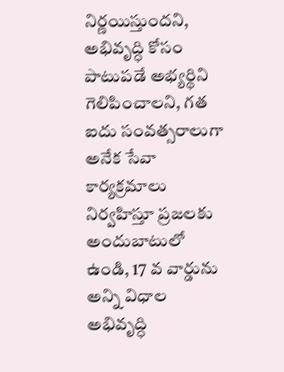నిర్ణయిస్తుందని, అభివృద్ధి కోసం పాటుపడే అభ్యర్థిని గెలిపించాలని, గత ఐదు సంవత్సరాలుగా అనేక సేవా కార్యక్రమాలు నిర్వహిస్తూ ప్రజలకు అందుబాటులో ఉండి, 17 వ వార్డును అన్ని విధాల అభివృద్ధి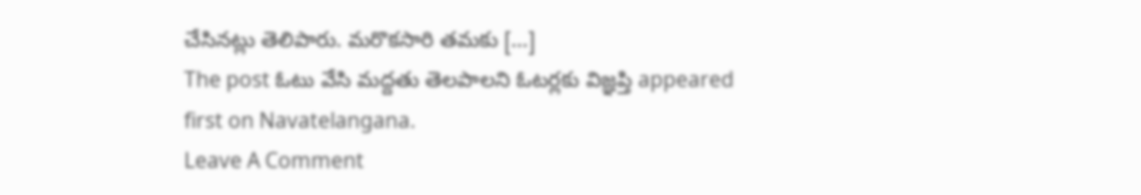చేసినట్లు తెలిపారు. మరొకసారి తమకు […]
The post ఓటు వేసి మద్దతు తెలపాలని ఓటర్లకు విజ్ఞప్తి appeared first on Navatelangana.
Leave A Comment